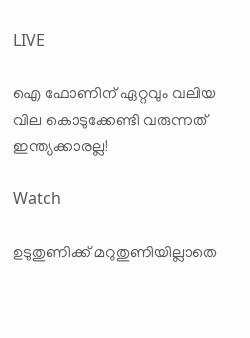LIVE

ഐ ഫോണിന് ഏറ്റവും വലിയ വില കൊടുക്കേണ്ടി വരുന്നത് ഇന്ത്യക്കാരല്ല!

Watch

ഉടുതുണിക്ക് മറുതുണിയില്ലാതെ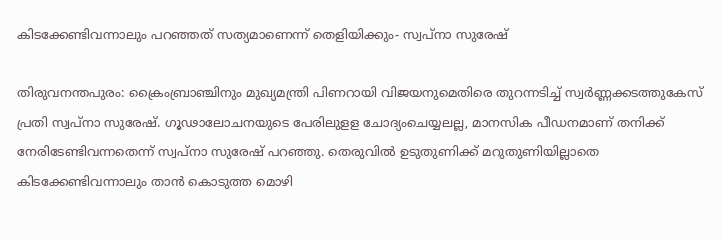കിടക്കേണ്ടിവന്നാലും പറഞ്ഞത് സത്യമാണെന്ന് തെളിയിക്കും- സ്വപ്‌നാ സുരേഷ്

തിരുവനന്തപുരം: ക്രൈംബ്രാഞ്ചിനും മുഖ്യമന്ത്രി പിണറായി വിജയനുമെതിരെ തുറന്നടിച്ച് സ്വര്‍ണ്ണക്കടത്തുകേസ് പ്രതി സ്വപ്‌നാ സുരേഷ്. ഗൂഢാലോചനയുടെ പേരിലുളള ചോദ്യംചെയ്യലല്ല, മാനസിക പീഡനമാണ് തനിക്ക് നേരിടേണ്ടിവന്നതെന്ന് സ്വപ്‌നാ സുരേഷ് പറഞ്ഞു. തെരുവില്‍ ഉടുതുണിക്ക് മറുതുണിയില്ലാതെ കിടക്കേണ്ടിവന്നാലും താന്‍ കൊടുത്ത മൊഴി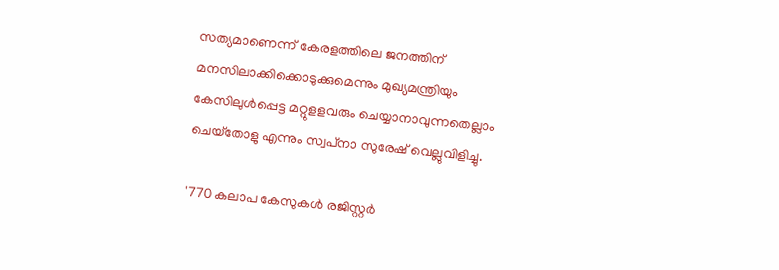സത്യമാണെന്ന് കേരളത്തിലെ ജനത്തിന് മനസിലാക്കിക്കൊടുക്കുമെന്നും മുഖ്യമന്ത്രിയും കേസിലുള്‍പ്പെട്ട മറ്റുളളവരും ചെയ്യാനാവുന്നതെല്ലാം ചെയ്‌തോളു എന്നും സ്വപ്‌നാ സുരേഷ് വെല്ലുവിളിച്ചു.

'770 കലാപ കേസുകള്‍ രജിസ്റ്റര്‍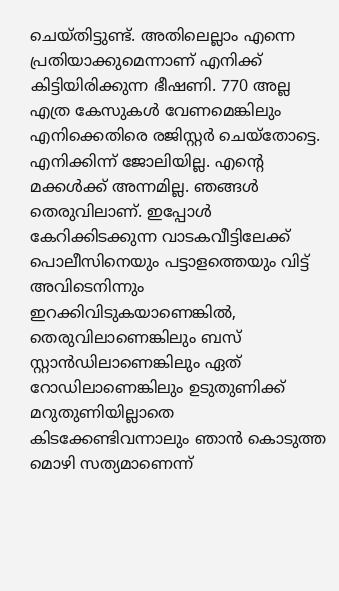ചെയ്തിട്ടുണ്ട്. അതിലെല്ലാം എന്നെ പ്രതിയാക്കുമെന്നാണ് എനിക്ക് കിട്ടിയിരിക്കുന്ന ഭീഷണി. 770 അല്ല എത്ര കേസുകള്‍ വേണമെങ്കിലും എനിക്കെതിരെ രജിസ്റ്റര്‍ ചെയ്‌തോട്ടെ. എനിക്കിന്ന് ജോലിയില്ല. എന്റെ മക്കള്‍ക്ക് അന്നമില്ല. ഞങ്ങള്‍ തെരുവിലാണ്. ഇപ്പോള്‍ കേറിക്കിടക്കുന്ന വാടകവീട്ടിലേക്ക് പൊലീസിനെയും പട്ടാളത്തെയും വിട്ട് അവിടെനിന്നും ഇറക്കിവിടുകയാണെങ്കില്‍, തെരുവിലാണെങ്കിലും ബസ് സ്റ്റാന്‍ഡിലാണെങ്കിലും ഏത് റോഡിലാണെങ്കിലും ഉടുതുണിക്ക് മറുതുണിയില്ലാതെ കിടക്കേണ്ടിവന്നാലും ഞാന്‍ കൊടുത്ത മൊഴി സത്യമാണെന്ന്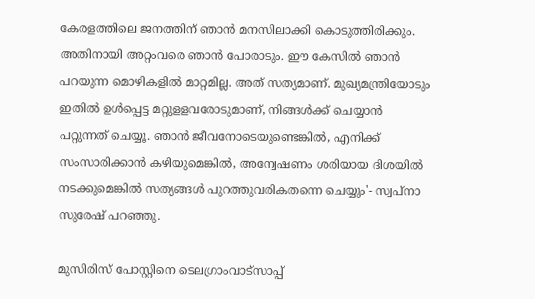കേരളത്തിലെ ജനത്തിന് ഞാന്‍ മനസിലാക്കി കൊടുത്തിരിക്കും. അതിനായി അറ്റംവരെ ഞാന്‍ പോരാടും. ഈ കേസില്‍ ഞാന്‍ പറയുന്ന മൊഴികളില്‍ മാറ്റമില്ല. അത് സത്യമാണ്. മുഖ്യമന്ത്രിയോടും ഇതില്‍ ഉള്‍പ്പെട്ട മറ്റുളളവരോടുമാണ്, നിങ്ങള്‍ക്ക് ചെയ്യാന്‍ പറ്റുന്നത് ചെയ്യൂ. ഞാന്‍ ജീവനോടെയുണ്ടെങ്കില്‍, എനിക്ക് സംസാരിക്കാന്‍ കഴിയുമെങ്കില്‍, അന്വേഷണം ശരിയായ ദിശയില്‍ നടക്കുമെങ്കില്‍ സത്യങ്ങള്‍ പുറത്തുവരികതന്നെ ചെയ്യും'- സ്വപ്‌നാ സുരേഷ് പറഞ്ഞു.

മുസിരിസ് പോസ്റ്റിനെ ടെലഗ്രാംവാട്‌സാപ്പ്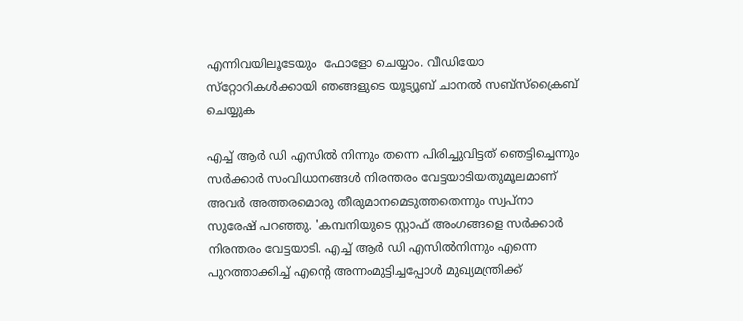എന്നിവയിലൂടേയും  ഫോളോ ചെയ്യാം. വീഡിയോ സ്‌റ്റോറികള്‍ക്കായി ഞങ്ങളുടെ യൂട്യൂബ് ചാനല്‍ സബ്‌സ്‌ക്രൈബ് ചെയ്യുക

എച്ച് ആര്‍ ഡി എസില്‍ നിന്നും തന്നെ പിരിച്ചുവിട്ടത് ഞെട്ടിച്ചെന്നും സര്‍ക്കാര്‍ സംവിധാനങ്ങള്‍ നിരന്തരം വേട്ടയാടിയതുമൂലമാണ് അവര്‍ അത്തരമൊരു തീരുമാനമെടുത്തതെന്നും സ്വപ്‌നാ സുരേഷ് പറഞ്ഞു. 'കമ്പനിയുടെ സ്റ്റാഫ് അംഗങ്ങളെ സര്‍ക്കാര്‍ നിരന്തരം വേട്ടയാടി. എച്ച് ആര്‍ ഡി എസില്‍നിന്നും എന്നെ പുറത്താക്കിച്ച് എന്റെ അന്നംമുട്ടിച്ചപ്പോള്‍ മുഖ്യമന്ത്രിക്ക്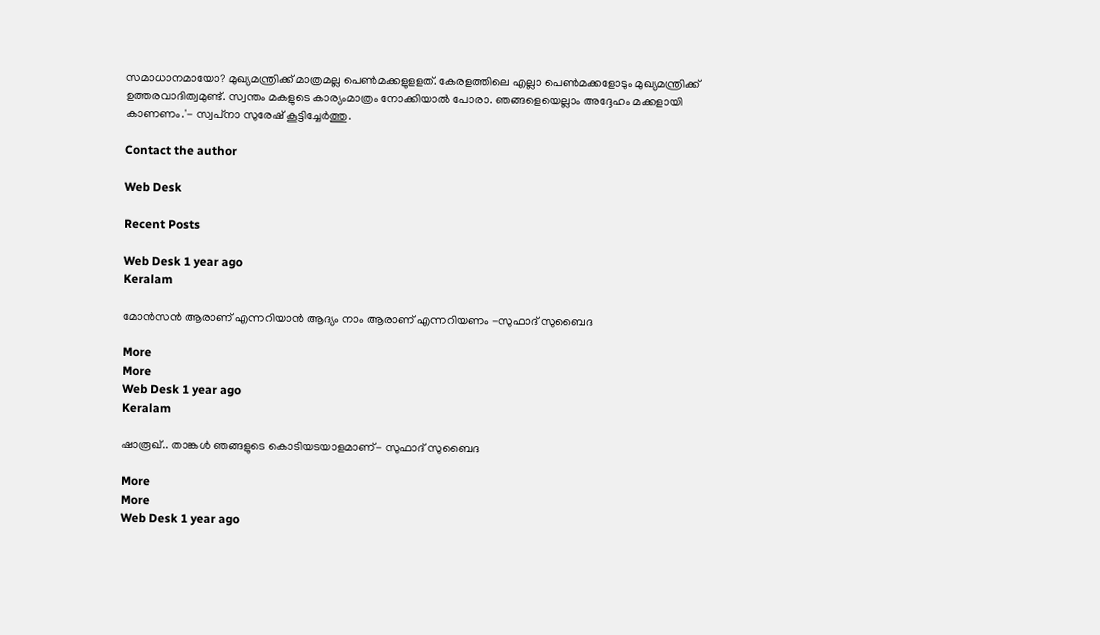സമാധാനമായോ? മുഖ്യമന്ത്രിക്ക് മാത്രമല്ല പെണ്‍മക്കളുളളത്. കേരളത്തിലെ എല്ലാ പെണ്‍മക്കളോടും മുഖ്യമന്ത്രിക്ക് ഉത്തരവാദിത്വമുണ്ട്. സ്വന്തം മകളുടെ കാര്യംമാത്രം നോക്കിയാല്‍ പോരാ. ഞങ്ങളെയെല്ലാം അദ്ദേഹം മക്കളായി കാണണം.'- സ്വപ്‌നാ സുരേഷ് കൂട്ടിച്ചേര്‍ത്തു.

Contact the author

Web Desk

Recent Posts

Web Desk 1 year ago
Keralam

മോന്‍സന്‍ ആരാണ് എന്നറിയാന്‍ ആദ്യം നാം ആരാണ് എന്നറിയണം -സുഫാദ് സുബൈദ

More
More
Web Desk 1 year ago
Keralam

ഷാരൂഖ്.. താങ്കള്‍ ഞങ്ങളുടെ കൊടിയടയാളമാണ്- സുഫാദ് സുബൈദ

More
More
Web Desk 1 year ago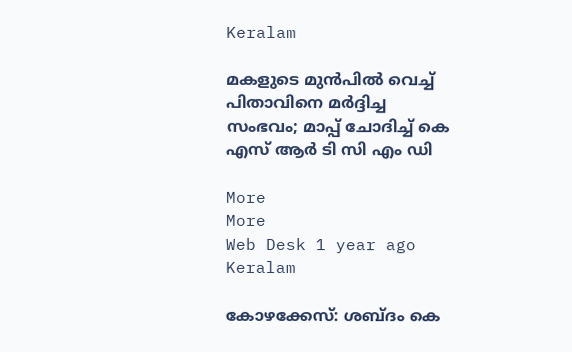Keralam

മകളുടെ മുന്‍പില്‍ വെച്ച് പിതാവിനെ മര്‍ദ്ദിച്ച സംഭവം; മാപ്പ് ചോദിച്ച് കെ എസ് ആര്‍ ടി സി എം ഡി

More
More
Web Desk 1 year ago
Keralam

കോഴക്കേസ്: ശബ്ദം കെ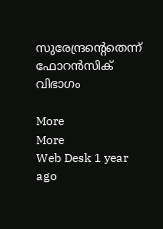സുരേന്ദ്രന്‍റെതെന്ന് ഫോറന്‍സിക് വിഭാഗം

More
More
Web Desk 1 year ago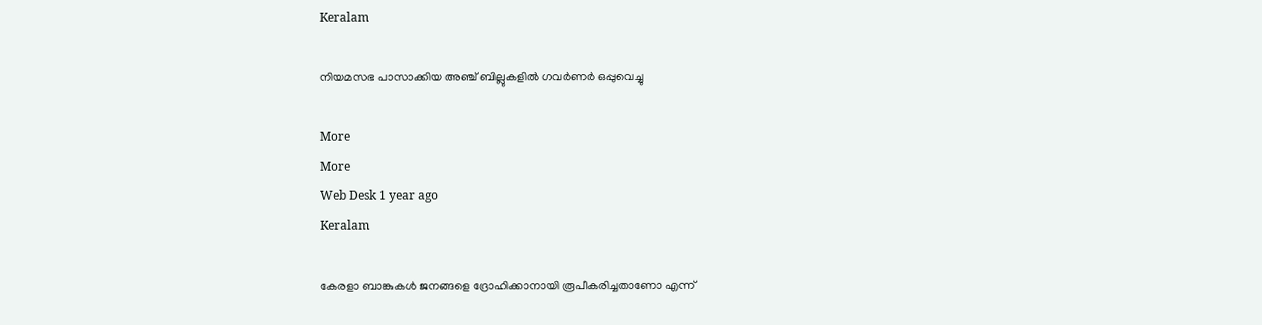Keralam

നിയമസഭ പാസാക്കിയ അഞ്ച് ബില്ലുകളില്‍ ഗവര്‍ണര്‍ ഒപ്പുവെച്ചു

More
More
Web Desk 1 year ago
Keralam

കേരളാ ബാങ്കുകള്‍ ജനങ്ങളെ ദ്രോഹിക്കാനായി രൂപീകരിച്ചതാണോ എന്ന്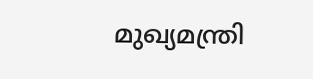മുഖ്യമന്ത്രി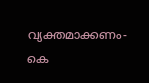വ്യക്തമാക്കണം- കെ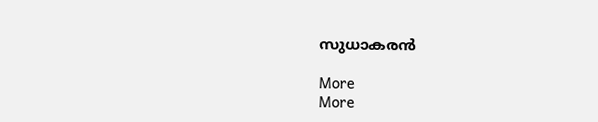സുധാകരന്‍

More
More